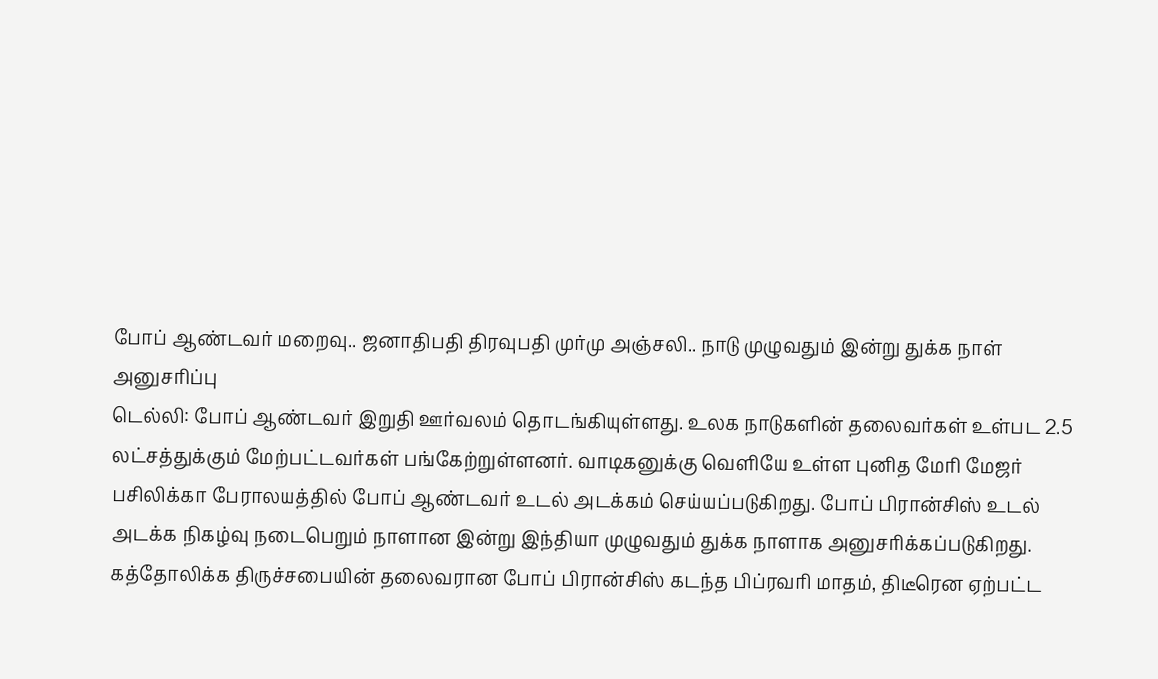போப் ஆண்டவர் மறைவு.. ஜனாதிபதி திரவுபதி முர்மு அஞ்சலி.. நாடு முழுவதும் இன்று துக்க நாள் அனுசரிப்பு
டெல்லி: போப் ஆண்டவர் இறுதி ஊர்வலம் தொடங்கியுள்ளது. உலக நாடுகளின் தலைவர்கள் உள்பட 2.5 லட்சத்துக்கும் மேற்பட்டவர்கள் பங்கேற்றுள்ளனர். வாடிகனுக்கு வெளியே உள்ள புனித மேரி மேஜர் பசிலிக்கா பேராலயத்தில் போப் ஆண்டவர் உடல் அடக்கம் செய்யப்படுகிறது. போப் பிரான்சிஸ் உடல் அடக்க நிகழ்வு நடைபெறும் நாளான இன்று இந்தியா முழுவதும் துக்க நாளாக அனுசரிக்கப்படுகிறது.
கத்தோலிக்க திருச்சபையின் தலைவரான போப் பிரான்சிஸ் கடந்த பிப்ரவரி மாதம், திடீரென ஏற்பட்ட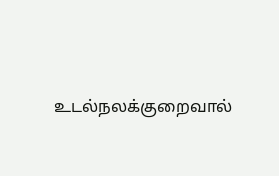உடல்நலக்குறைவால்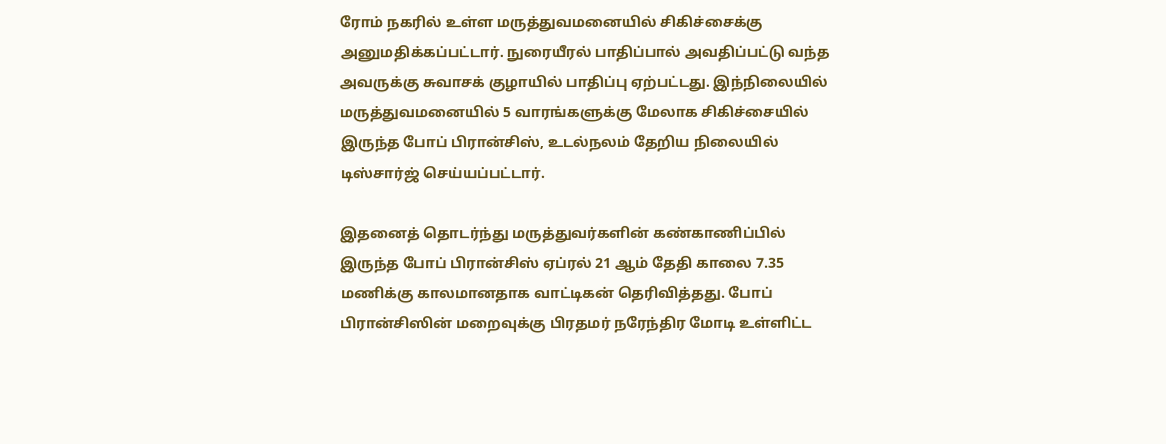ரோம் நகரில் உள்ள மருத்துவமனையில் சிகிச்சைக்கு அனுமதிக்கப்பட்டார். நுரையீரல் பாதிப்பால் அவதிப்பட்டு வந்த அவருக்கு சுவாசக் குழாயில் பாதிப்பு ஏற்பட்டது. இந்நிலையில் மருத்துவமனையில் 5 வாரங்களுக்கு மேலாக சிகிச்சையில் இருந்த போப் பிரான்சிஸ், உடல்நலம் தேறிய நிலையில் டிஸ்சார்ஜ் செய்யப்பட்டார்.

இதனைத் தொடர்ந்து மருத்துவர்களின் கண்காணிப்பில் இருந்த போப் பிரான்சிஸ் ஏப்ரல் 21 ஆம் தேதி காலை 7.35 மணிக்கு காலமானதாக வாட்டிகன் தெரிவித்தது. போப் பிரான்சிஸின் மறைவுக்கு பிரதமர் நரேந்திர மோடி உள்ளிட்ட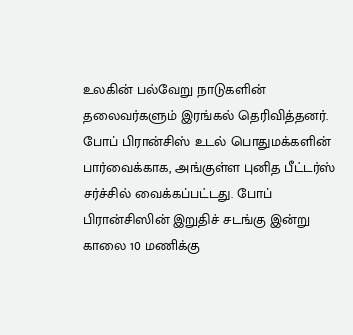உலகின் பல்வேறு நாடுகளின் தலைவர்களும் இரங்கல் தெரிவித்தனர்.
போப் பிரான்சிஸ் உடல் பொதுமக்களின் பார்வைக்காக, அங்குள்ள புனித பீட்டர்ஸ் சர்ச்சில் வைக்கப்பட்டது. போப் பிரான்சிஸின் இறுதிச் சடங்கு இன்று காலை 10 மணிக்கு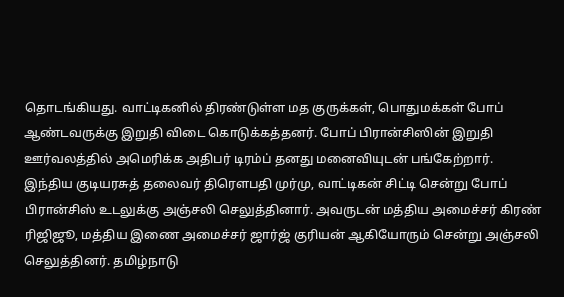தொடங்கியது. வாட்டிகனில் திரண்டுள்ள மத குருக்கள், பொதுமக்கள் போப் ஆண்டவருக்கு இறுதி விடை கொடுக்கத்தனர். போப் பிரான்சிஸின் இறுதி ஊர்வலத்தில் அமெரிக்க அதிபர் டிரம்ப் தனது மனைவியுடன் பங்கேற்றார்.
இந்திய குடியரசுத் தலைவர் திரௌபதி முர்மு, வாட்டிகன் சிட்டி சென்று போப் பிரான்சிஸ் உடலுக்கு அஞ்சலி செலுத்தினார். அவருடன் மத்திய அமைச்சர் கிரண் ரிஜிஜூ, மத்திய இணை அமைச்சர் ஜார்ஜ் குரியன் ஆகியோரும் சென்று அஞ்சலி செலுத்தினர். தமிழ்நாடு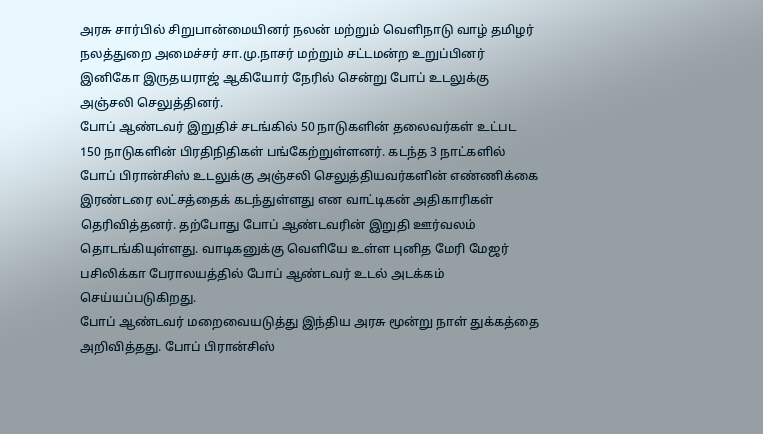அரசு சார்பில் சிறுபான்மையினர் நலன் மற்றும் வெளிநாடு வாழ் தமிழர் நலத்துறை அமைச்சர் சா.மு.நாசர் மற்றும் சட்டமன்ற உறுப்பினர் இனிகோ இருதயராஜ் ஆகியோர் நேரில் சென்று போப் உடலுக்கு அஞ்சலி செலுத்தினர்.
போப் ஆண்டவர் இறுதிச் சடங்கில் 50 நாடுகளின் தலைவர்கள் உட்பட 150 நாடுகளின் பிரதிநிதிகள் பங்கேற்றுள்ளனர். கடந்த 3 நாட்களில் போப் பிரான்சிஸ் உடலுக்கு அஞ்சலி செலுத்தியவர்களின் எண்ணிக்கை இரண்டரை லட்சத்தைக் கடந்துள்ளது என வாட்டிகன் அதிகாரிகள் தெரிவித்தனர். தற்போது போப் ஆண்டவரின் இறுதி ஊர்வலம் தொடங்கியுள்ளது. வாடிகனுக்கு வெளியே உள்ள புனித மேரி மேஜர் பசிலிக்கா பேராலயத்தில் போப் ஆண்டவர் உடல் அடக்கம் செய்யப்படுகிறது.
போப் ஆண்டவர் மறைவையடுத்து இந்திய அரசு மூன்று நாள் துக்கத்தை அறிவித்தது. போப் பிரான்சிஸ்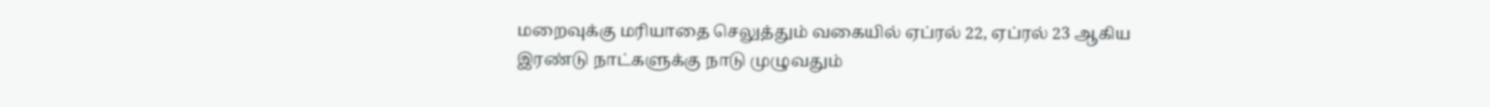மறைவுக்கு மரியாதை செலுத்தும் வகையில் ஏப்ரல் 22, ஏப்ரல் 23 ஆகிய இரண்டு நாட்களுக்கு நாடு முழுவதும்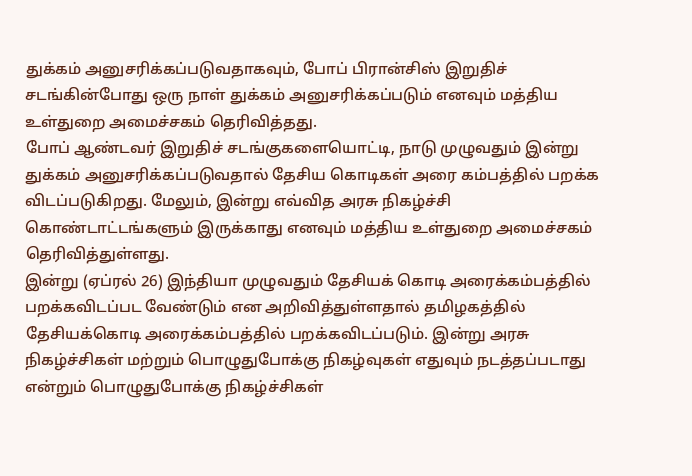துக்கம் அனுசரிக்கப்படுவதாகவும், போப் பிரான்சிஸ் இறுதிச் சடங்கின்போது ஒரு நாள் துக்கம் அனுசரிக்கப்படும் எனவும் மத்திய உள்துறை அமைச்சகம் தெரிவித்தது.
போப் ஆண்டவர் இறுதிச் சடங்குகளையொட்டி, நாடு முழுவதும் இன்று துக்கம் அனுசரிக்கப்படுவதால் தேசிய கொடிகள் அரை கம்பத்தில் பறக்க விடப்படுகிறது. மேலும், இன்று எவ்வித அரசு நிகழ்ச்சி கொண்டாட்டங்களும் இருக்காது எனவும் மத்திய உள்துறை அமைச்சகம் தெரிவித்துள்ளது.
இன்று (ஏப்ரல் 26) இந்தியா முழுவதும் தேசியக் கொடி அரைக்கம்பத்தில் பறக்கவிடப்பட வேண்டும் என அறிவித்துள்ளதால் தமிழகத்தில் தேசியக்கொடி அரைக்கம்பத்தில் பறக்கவிடப்படும். இன்று அரசு நிகழ்ச்சிகள் மற்றும் பொழுதுபோக்கு நிகழ்வுகள் எதுவும் நடத்தப்படாது என்றும் பொழுதுபோக்கு நிகழ்ச்சிகள்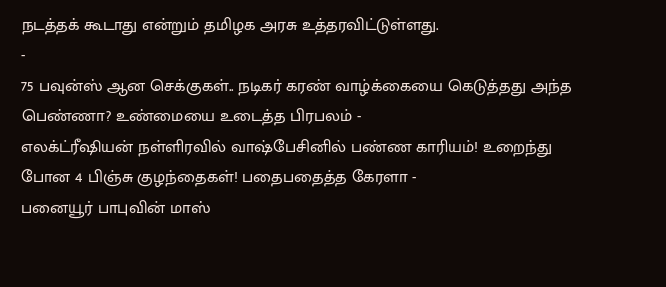நடத்தக் கூடாது என்றும் தமிழக அரசு உத்தரவிட்டுள்ளது.
-
75 பவுன்ஸ் ஆன செக்குகள்.. நடிகர் கரண் வாழ்க்கையை கெடுத்தது அந்த பெண்ணா? உண்மையை உடைத்த பிரபலம் -
எலக்ட்ரீஷியன் நள்ளிரவில் வாஷ்பேசினில் பண்ண காரியம்! உறைந்து போன 4 பிஞ்சு குழந்தைகள்! பதைபதைத்த கேரளா -
பனையூர் பாபுவின் மாஸ்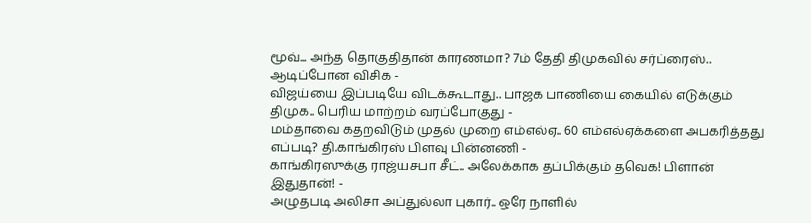மூவ்... அந்த தொகுதிதான் காரணமா? 7ம் தேதி திமுகவில் சர்ப்ரைஸ்.. ஆடிப்போன விசிக -
விஜய்யை இப்படியே விடக்கூடாது.. பாஜக பாணியை கையில் எடுக்கும் திமுக.. பெரிய மாற்றம் வரப்போகுது -
மம்தாவை கதறவிடும் முதல் முறை எம்எல்ஏ.. 60 எம்எல்ஏக்களை அபகரித்தது எப்படி? தி.காங்கிரஸ் பிளவு பின்னணி -
காங்கிரஸுக்கு ராஜ்யசபா சீட்.. அலேக்காக தப்பிக்கும் தவெக! பிளான் இதுதான்! -
அழுதபடி அலிசா அப்துல்லா புகார்.. ஒரே நாளில்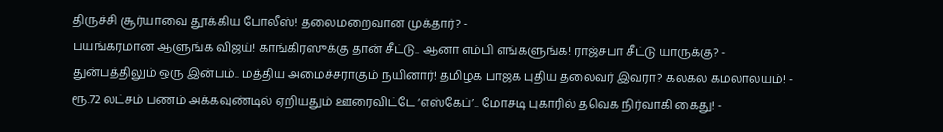திருச்சி சூர்யாவை தூக்கிய போலீஸ்! தலைமறைவான முக்தார்? -
பயங்கரமான ஆளுங்க விஜய்! காங்கிரஸுக்கு தான் சீட்டு.. ஆனா எம்பி எங்களுங்க! ராஜ்சபா சீட்டு யாருக்கு? -
துன்பத்திலும் ஒரு இன்பம்.. மத்திய அமைச்சராகும் நயினார்! தமிழக பாஜக புதிய தலைவர் இவரா? கலகல கமலாலயம்! -
ரூ.72 லட்சம் பணம் அக்கவுண்டில் ஏறியதும் ஊரைவிட்டே ‘எஸ்கேப்’.. மோசடி புகாரில் தவெக நிர்வாகி கைது! -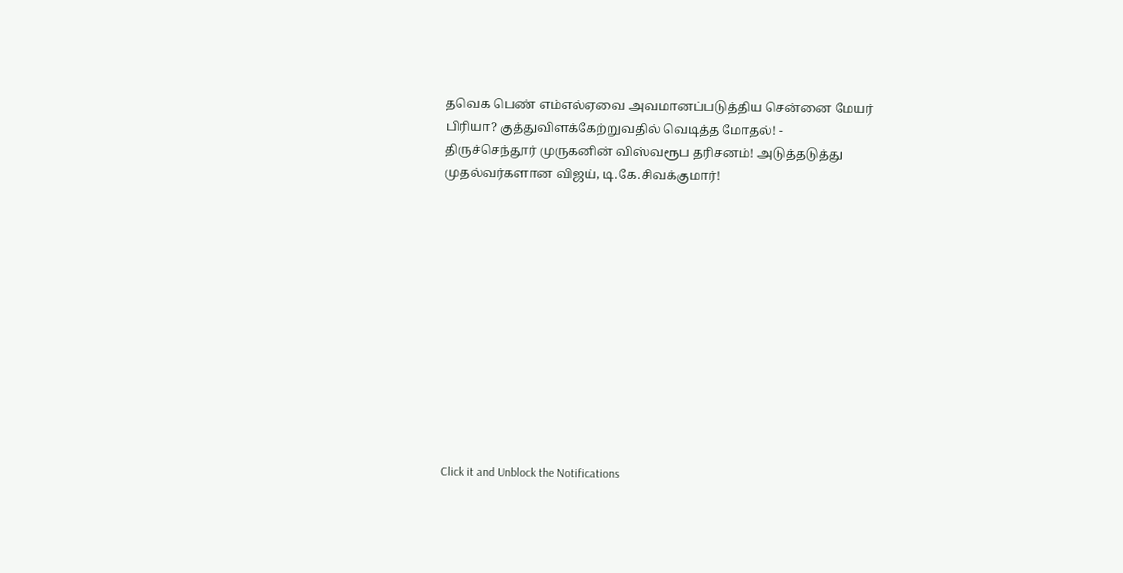தவெக பெண் எம்எல்ஏவை அவமானப்படுத்திய சென்னை மேயர் பிரியா? குத்துவிளக்கேற்றுவதில் வெடித்த மோதல்! -
திருச்செந்தூர் முருகனின் விஸ்வரூப தரிசனம்! அடுத்தடுத்து முதல்வர்களான விஜய், டி.கே.சிவக்குமார்!












Click it and Unblock the Notifications